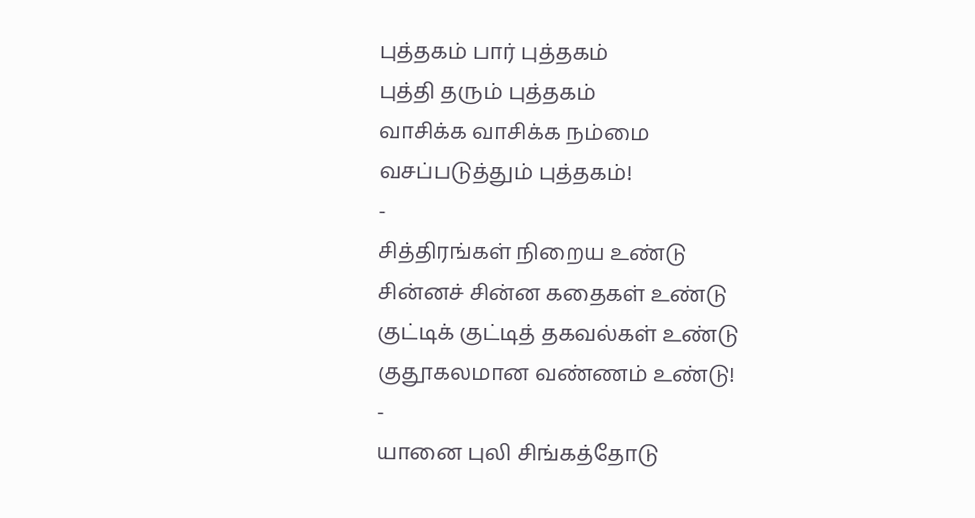புத்தகம் பார் புத்தகம்
புத்தி தரும் புத்தகம்
வாசிக்க வாசிக்க நம்மை
வசப்படுத்தும் புத்தகம்!
-
சித்திரங்கள் நிறைய உண்டு
சின்னச் சின்ன கதைகள் உண்டு
குட்டிக் குட்டித் தகவல்கள் உண்டு
குதூகலமான வண்ணம் உண்டு!
-
யானை புலி சிங்கத்தோடு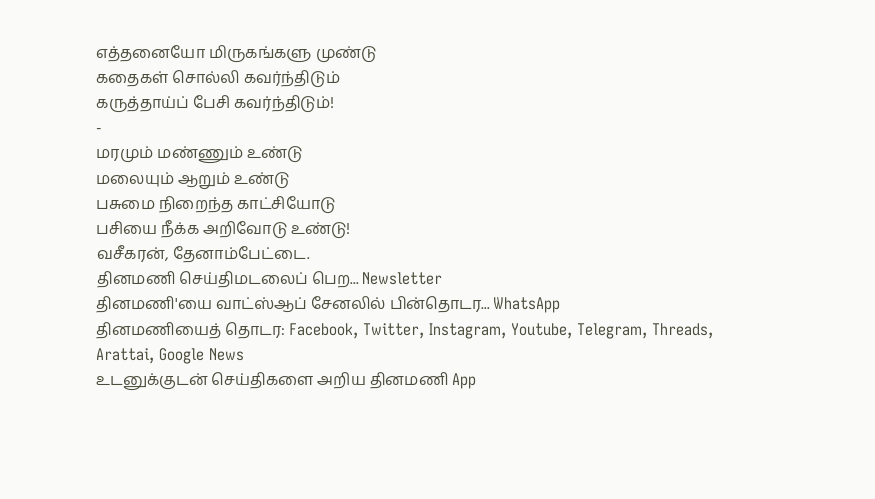எத்தனையோ மிருகங்களு முண்டு
கதைகள் சொல்லி கவர்ந்திடும்
கருத்தாய்ப் பேசி கவர்ந்திடும்!
-
மரமும் மண்ணும் உண்டு
மலையும் ஆறும் உண்டு
பசுமை நிறைந்த காட்சியோடு
பசியை நீக்க அறிவோடு உண்டு!
வசீகரன், தேனாம்பேட்டை.
தினமணி செய்திமடலைப் பெற... Newsletter
தினமணி'யை வாட்ஸ்ஆப் சேனலில் பின்தொடர... WhatsApp
தினமணியைத் தொடர: Facebook, Twitter, Instagram, Youtube, Telegram, Threads, Arattai, Google News
உடனுக்குடன் செய்திகளை அறிய தினமணி App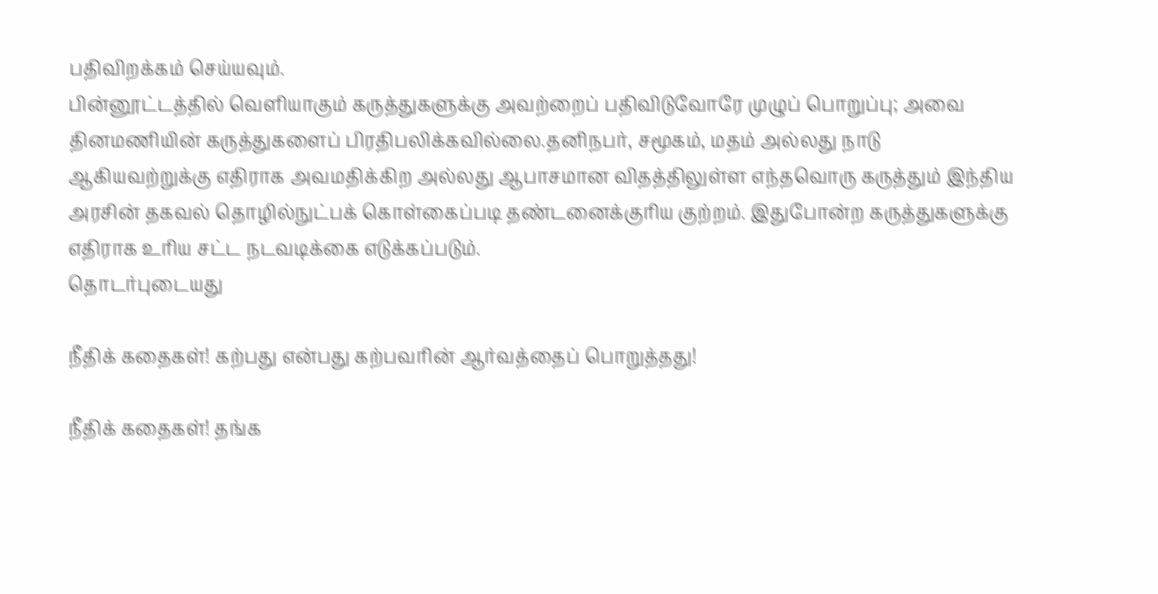பதிவிறக்கம் செய்யவும்.
பின்னூட்டத்தில் வெளியாகும் கருத்துகளுக்கு அவற்றைப் பதிவிடுவோரே முழுப் பொறுப்பு; அவை தினமணியின் கருத்துகளைப் பிரதிபலிக்கவில்லை.தனிநபர், சமூகம், மதம் அல்லது நாடு ஆகியவற்றுக்கு எதிராக அவமதிக்கிற அல்லது ஆபாசமான விதத்திலுள்ள எந்தவொரு கருத்தும் இந்திய அரசின் தகவல் தொழில்நுட்பக் கொள்கைப்படி தண்டனைக்குரிய குற்றம். இதுபோன்ற கருத்துகளுக்கு எதிராக உரிய சட்ட நடவடிக்கை எடுக்கப்படும்.
தொடர்புடையது

நீதிக் கதைகள்! கற்பது என்பது கற்பவரின் ஆர்வத்தைப் பொறுத்தது!

நீதிக் கதைகள்! தங்க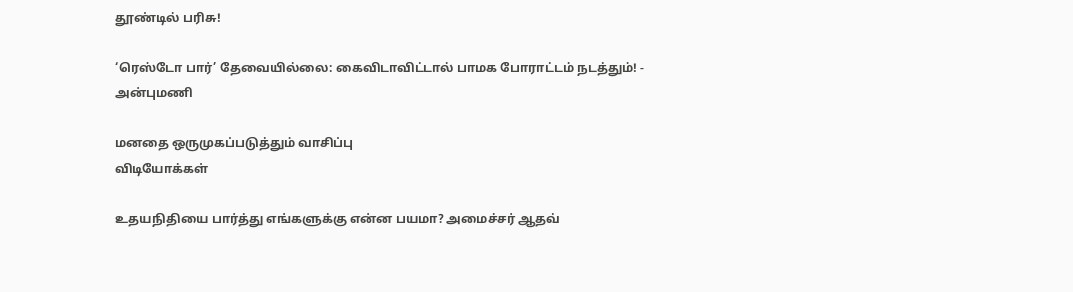தூண்டில் பரிசு!

‘ரெஸ்டோ பார்’ தேவையில்லை: கைவிடாவிட்டால் பாமக போராட்டம் நடத்தும்! - அன்புமணி

மனதை ஒருமுகப்படுத்தும் வாசிப்பு
விடியோக்கள்

உதயநிதியை பார்த்து எங்களுக்கு என்ன பயமா? அமைச்சர் ஆதவ்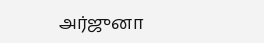அர்ஜுனா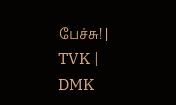பேச்சு! | TVK | DMK